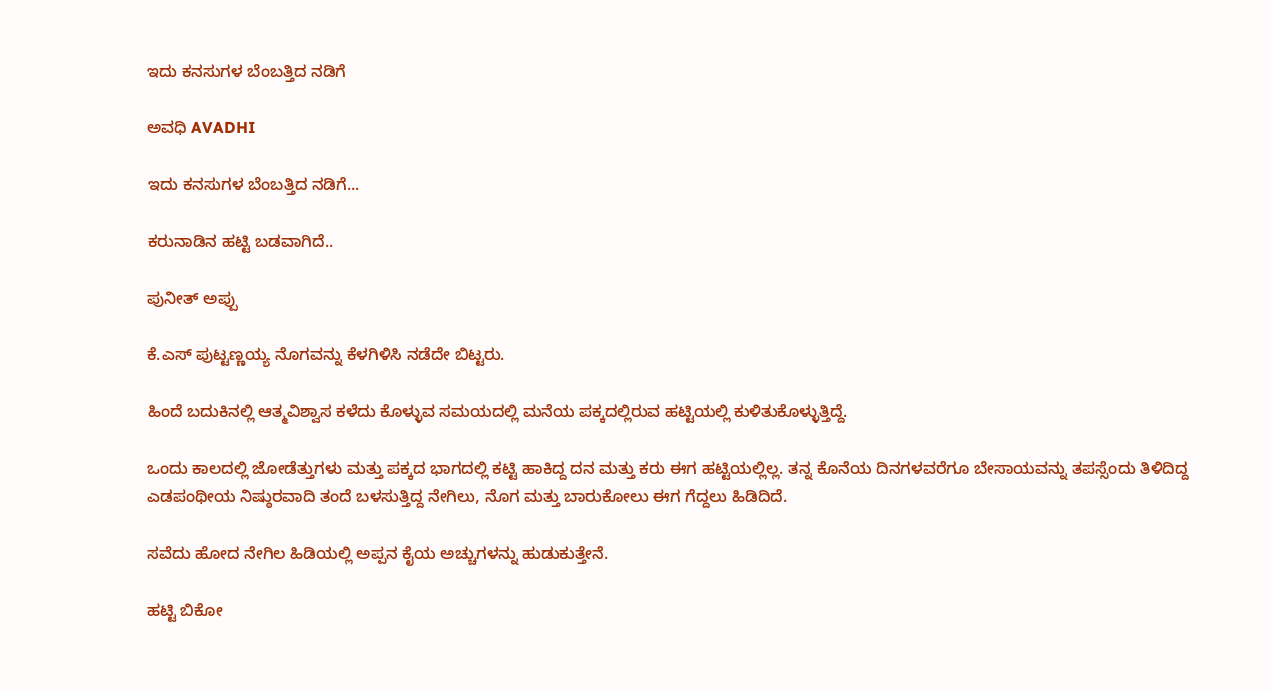ಇದು ಕನಸುಗಳ ಬೆಂಬತ್ತಿದ ನಡಿಗೆ‍

ಅವಧಿ AVADHI

ಇದು ಕನಸುಗಳ ಬೆಂಬತ್ತಿದ ನಡಿಗೆ...

ಕರುನಾಡಿನ ಹಟ್ಟಿ ಬಡವಾಗಿದೆ..

ಪುನೀತ್ ಅಪ್ಪು

ಕೆ.ಎಸ್ ಪುಟ್ಟಣ್ಣಯ್ಯ ನೊಗವನ್ನು ಕೆಳಗಿಳಿಸಿ ನಡೆದೇ ಬಿಟ್ಟರು.

ಹಿಂದೆ ಬದುಕಿನಲ್ಲಿ ಆತ್ಮವಿಶ್ವಾಸ ಕಳೆದು ಕೊಳ್ಳುವ ಸಮಯದಲ್ಲಿ ಮನೆಯ ಪಕ್ಕದಲ್ಲಿರುವ ಹಟ್ಟಿಯಲ್ಲಿ ಕುಳಿತುಕೊಳ್ಳುತ್ತಿದ್ದೆ.

ಒಂದು ಕಾಲದಲ್ಲಿ ಜೋಡೆತ್ತುಗಳು ಮತ್ತು ಪಕ್ಕದ ಭಾಗದಲ್ಲಿ ಕಟ್ಟಿ ಹಾಕಿದ್ದ ದನ ಮತ್ತು ಕರು ಈಗ ಹಟ್ಟಿಯಲ್ಲಿಲ್ಲ. ತನ್ನ ಕೊನೆಯ ದಿನಗಳವರೆಗೂ ಬೇಸಾಯವನ್ನು ತಪಸ್ಸೆಂದು ತಿಳಿದಿದ್ದ ಎಡಪಂಥೀಯ ನಿಷ್ಠುರವಾದಿ ತಂದೆ ಬಳಸುತ್ತಿದ್ದ ನೇಗಿಲು, ನೊಗ ಮತ್ತು ಬಾರುಕೋಲು ಈಗ ಗೆದ್ದಲು ಹಿಡಿದಿದೆ.

ಸವೆದು ಹೋದ ನೇಗಿಲ ಹಿಡಿಯಲ್ಲಿ ಅಪ್ಪನ ಕೈಯ ಅಚ್ಚುಗಳನ್ನು ಹುಡುಕುತ್ತೇನೆ.

ಹಟ್ಟಿ ಬಿಕೋ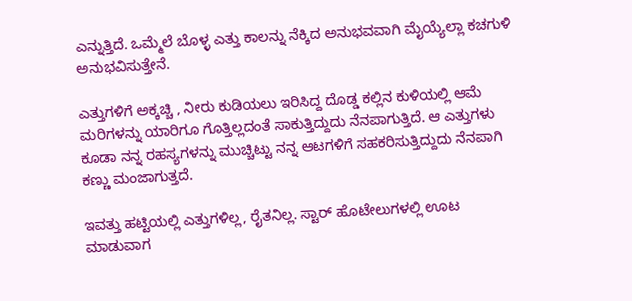ಎನ್ನುತ್ತಿದೆ. ಒಮ್ಮೆಲೆ ಬೊಳ್ಳ ಎತ್ತು ಕಾಲನ್ನು ನೆಕ್ಕಿದ ಅನುಭವವಾಗಿ ಮೈಯ್ಯೆಲ್ಲಾ ಕಚಗುಳಿ ಅನುಭವಿಸುತ್ತೇನೆ.

ಎತ್ತುಗಳಿಗೆ ಅಕ್ಕಚ್ಚಿ , ನೀರು ಕುಡಿಯಲು ಇರಿಸಿದ್ದ ದೊಡ್ಡ ಕಲ್ಲಿನ ಕುಳಿಯಲ್ಲಿ ಆಮೆ ಮರಿಗಳನ್ನು ಯಾರಿಗೂ ಗೊತ್ತಿಲ್ಲದಂತೆ ಸಾಕುತ್ತಿದ್ದುದು ನೆನಪಾಗುತ್ತಿದೆ. ಆ ಎತ್ತುಗಳು ಕೂಡಾ ನನ್ನ ರಹಸ್ಯಗಳನ್ನು ಮುಚ್ಚಿಟ್ಟು ನನ್ನ ಆಟಗಳಿಗೆ ಸಹಕರಿಸುತ್ತಿದ್ದುದು ನೆನಪಾಗಿ ಕಣ್ಣು ಮಂಜಾಗುತ್ತದೆ.

ಇವತ್ತು ಹಟ್ಟಿಯಲ್ಲಿ ಎತ್ತುಗಳಿಲ್ಲ, ರೈತನಿಲ್ಲ. ಸ್ಟಾರ್ ಹೊಟೇಲುಗಳಲ್ಲಿ ಊಟ ಮಾಡುವಾಗ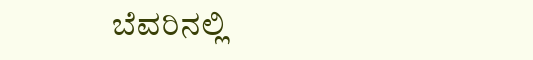ಬೆವರಿನಲ್ಲಿ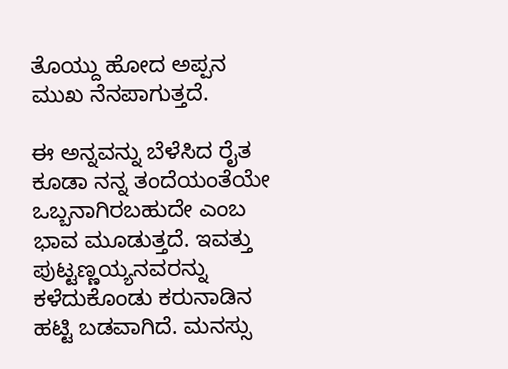ತೊಯ್ದು ಹೋದ ಅಪ್ಪನ ಮುಖ ನೆನಪಾಗುತ್ತದೆ.

ಈ ಅನ್ನವನ್ನು ಬೆಳೆಸಿದ ರೈತ ಕೂಡಾ ನನ್ನ ತಂದೆಯಂತೆಯೇ ಒಬ್ಬನಾಗಿರಬಹುದೇ ಎಂಬ ಭಾವ ಮೂಡುತ್ತದೆ. ಇವತ್ತು ಪುಟ್ಟಣ್ಣಯ್ಯನವರನ್ನು ಕಳೆದುಕೊಂಡು ಕರುನಾಡಿನ ಹಟ್ಟಿ ಬಡವಾಗಿದೆ. ಮನಸ್ಸು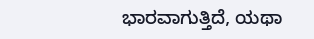ಭಾರವಾಗುತ್ತಿದೆ, ಯಥಾ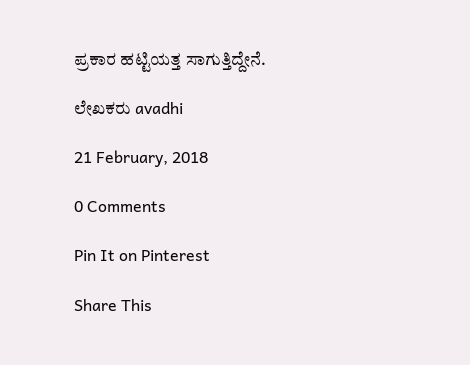ಪ್ರಕಾರ ಹಟ್ಟಿಯತ್ತ ಸಾಗುತ್ತಿದ್ದೇನೆ.

ಲೇಖಕರು avadhi

21 February, 2018

0 Comments

Pin It on Pinterest

Share This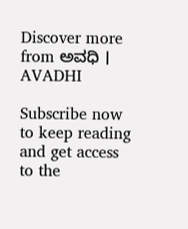Discover more from ಅವಧಿ । AVADHI

Subscribe now to keep reading and get access to the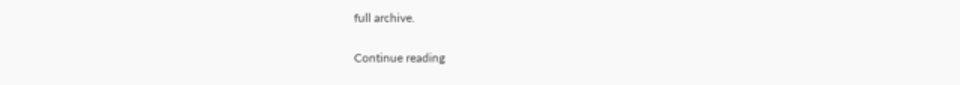full archive.

Continue reading